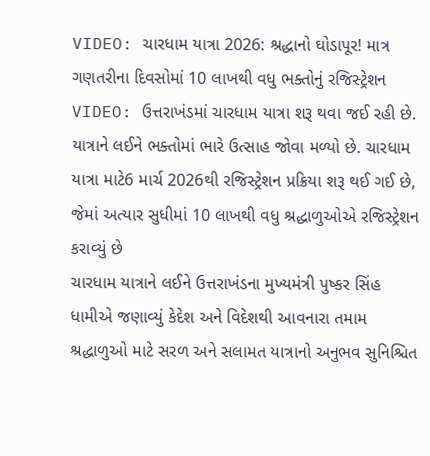VIDEO: ચારધામ યાત્રા 2026: શ્રદ્ધાનો ઘોડાપૂર! માત્ર ગણતરીના દિવસોમાં 10 લાખથી વધુ ભક્તોનું રજિસ્ટ્રેશન
VIDEO: ઉત્તરાખંડમાં ચારધામ યાત્રા શરૂ થવા જઈ રહી છે. યાત્રાને લઈને ભક્તોમાં ભારે ઉત્સાહ જોવા મળ્યો છે. ચારધામ યાત્રા માટે6 માર્ચ 2026થી રજિસ્ટ્રેશન પ્રક્રિયા શરૂ થઈ ગઈ છે, જેમાં અત્યાર સુધીમાં 10 લાખથી વધુ શ્રદ્ધાળુઓએ રજિસ્ટ્રેશન કરાવ્યું છે
ચારધામ યાત્રાને લઈને ઉત્તરાખંડના મુખ્યમંત્રી પુષ્કર સિંહ ધામીએ જણાવ્યું કેદેશ અને વિદેશથી આવનારા તમામ શ્રદ્ધાળુઓ માટે સરળ અને સલામત યાત્રાનો અનુભવ સુનિશ્ચિત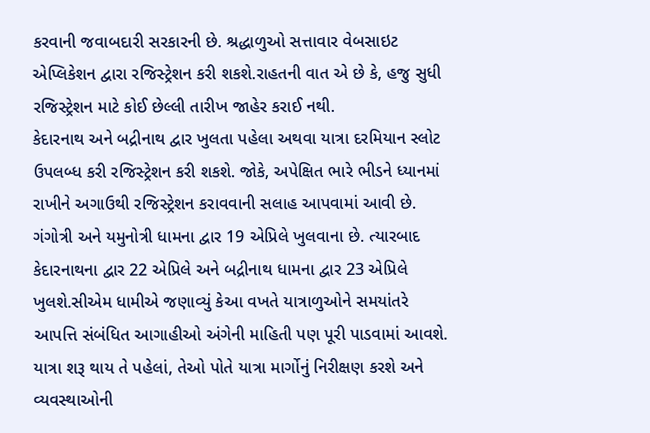કરવાની જવાબદારી સરકારની છે. શ્રદ્ધાળુઓ સત્તાવાર વેબસાઇટ એપ્લિકેશન દ્વારા રજિસ્ટ્રેશન કરી શકશે.રાહતની વાત એ છે કે, હજુ સુધી રજિસ્ટ્રેશન માટે કોઈ છેલ્લી તારીખ જાહેર કરાઈ નથી.
કેદારનાથ અને બદ્રીનાથ દ્વાર ખુલતા પહેલા અથવા યાત્રા દરમિયાન સ્લોટ ઉપલબ્ધ કરી રજિસ્ટ્રેશન કરી શકશે. જોકે, અપેક્ષિત ભારે ભીડને ધ્યાનમાં રાખીને અગાઉથી રજિસ્ટ્રેશન કરાવવાની સલાહ આપવામાં આવી છે. ગંગોત્રી અને યમુનોત્રી ધામના દ્વાર 19 એપ્રિલે ખુલવાના છે. ત્યારબાદ કેદારનાથના દ્વાર 22 એપ્રિલે અને બદ્રીનાથ ધામના દ્વાર 23 એપ્રિલે ખુલશે.સીએમ ધામીએ જણાવ્યું કેઆ વખતે યાત્રાળુઓને સમયાંતરે આપત્તિ સંબંધિત આગાહીઓ અંગેની માહિતી પણ પૂરી પાડવામાં આવશે. યાત્રા શરૂ થાય તે પહેલાં, તેઓ પોતે યાત્રા માર્ગોનું નિરીક્ષણ કરશે અને વ્યવસ્થાઓની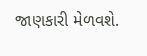જાણકારી મેળવશે.